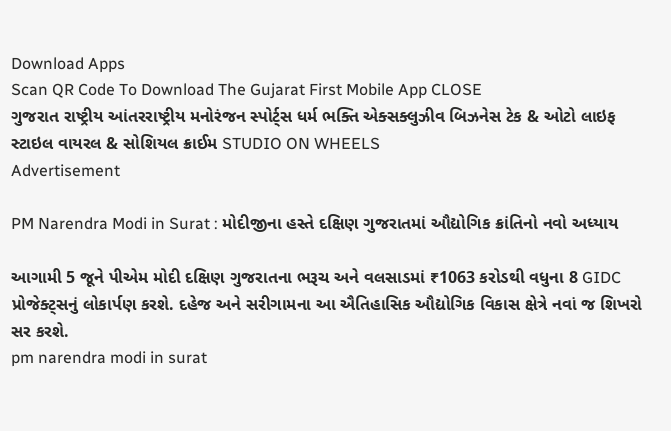Download Apps
Scan QR Code To Download The Gujarat First Mobile App CLOSE
ગુજરાત રાષ્ટ્રીય આંતરરાષ્ટ્રીય મનોરંજન સ્પોર્ટ્સ ધર્મ ભક્તિ એક્સક્લુઝીવ બિઝનેસ ટેક & ઓટો લાઇફ સ્ટાઇલ વાયરલ & સોશિયલ ક્રાઈમ STUDIO ON WHEELS
Advertisement

PM Narendra Modi in Surat : મોદીજીના હસ્તે દક્ષિણ ગુજરાતમાં ઔદ્યોગિક ક્રાંતિનો નવો અધ્યાય

આગામી 5 જૂને પીએમ મોદી દક્ષિણ ગુજરાતના ભરૂચ અને વલસાડમાં ₹1063 કરોડથી વધુના 8 GIDC પ્રોજેક્ટ્સનું લોકાર્પણ કરશે. દહેજ અને સરીગામના આ ઐતિહાસિક ઔદ્યોગિક વિકાસ ક્ષેત્રે નવાં જ શિખરો સર કરશે.
pm narendra modi in surat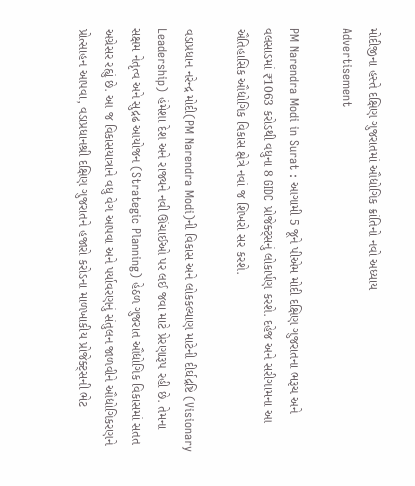મોદીજીના હસ્તે દક્ષિણ ગુજરાતમાં ઔદ્યોગિક ક્રાંતિનો નવો અધ્યાય
Advertisement

PM Narendra Modi in Surat : આગામી 5 જૂને પીએમ મોદી દક્ષિણ ગુજરાતના ભરૂચ અને વલસાડમાં ₹1063 કરોડથી વધુના 8 GIDC પ્રોજેક્ટ્સનું લોકાર્પણ કરશે. દહેજ અને સરીગામના આ ઐતિહાસિક ઔદ્યોગિક વિકાસ ક્ષેત્રે નવાં જ શિખરો સર કરશે.

વડાપ્રધાન નરેન્દ્ર મોદી(PM Narendra Modi)ની વિકાસ અને લોકકલ્યાણ માટેની દીર્ઘદ્રષ્ટિ (Visionary Leadership) હંમેશા દેશ અને રાજ્યને નવી ઊંચાઈઓ પર લઈ જવા માટે પ્રેરણારૂપ રહી છે. તેમના સક્ષમ નેતૃત્વ અને સુદ્રઢ આયોજન (Strategic Planning) હેઠળ ગુજરાત ઔદ્યોગિક વિકાસમાં સતત અગ્રેસર રહ્યું છે. આ જ વિકાસયાત્રાને વધુ વેગ આપવા અને પર્યાવરણનું સંતુલન જાળવીને ઔદ્યોગિકરણને પ્રોત્સાહન આપવા, વડાપ્રધાનશ્રી દક્ષિણ ગુજરાતને હજારો કરોડના માળખાકીય પ્રોજેક્ટ્સની ભેટ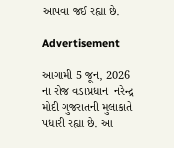આપવા જઈ રહ્યા છે.

Advertisement

આગામી 5 જૂન, 2026 ના રોજ વડાપ્રધાન  નરેન્દ્ર મોદી ગુજરાતની મુલાકાતે પધારી રહ્યા છે. આ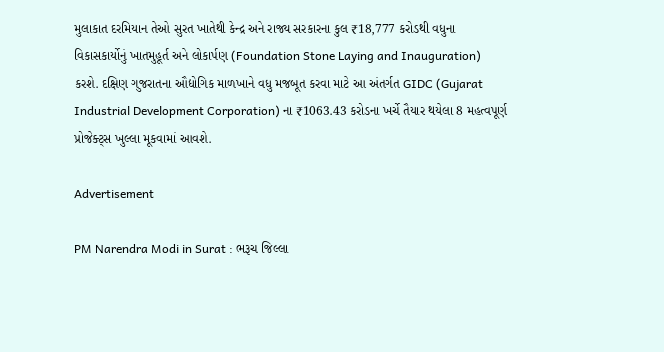મુલાકાત દરમિયાન તેઓ સુરત ખાતેથી કેન્દ્ર અને રાજ્ય સરકારના કુલ ₹18,777 કરોડથી વધુના વિકાસકાર્યોનું ખાતમુહૂર્ત અને લોકાર્પણ (Foundation Stone Laying and Inauguration) કરશે. દક્ષિણ ગુજરાતના ઔદ્યોગિક માળખાને વધુ મજબૂત કરવા માટે આ અંતર્ગત GIDC (Gujarat Industrial Development Corporation) ના ₹1063.43 કરોડના ખર્ચે તૈયાર થયેલા 8 મહત્વપૂર્ણ પ્રોજેક્ટ્સ ખુલ્લા મૂકવામાં આવશે.

Advertisement

PM Narendra Modi in Surat : ભરૂચ જિલ્લા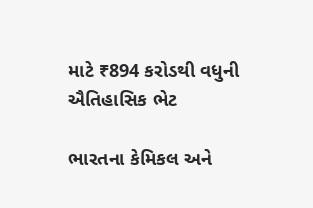માટે ₹894 કરોડથી વધુની ઐતિહાસિક ભેટ

ભારતના કેમિકલ અને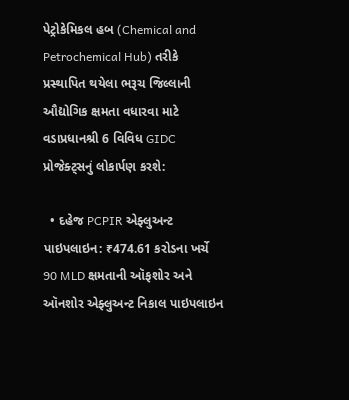પેટ્રોકેમિકલ હબ (Chemical and Petrochemical Hub) તરીકે પ્રસ્થાપિત થયેલા ભરૂચ જિલ્લાની ઔદ્યોગિક ક્ષમતા વધારવા માટે વડાપ્રધાનશ્રી 6 વિવિધ GIDC પ્રોજેક્ટ્સનું લોકાર્પણ કરશે:

  • દહેજ PCPIR એફ્લુઅન્ટ પાઇપલાઇન: ₹474.61 કરોડના ખર્ચે 90 MLD ક્ષમતાની ઑફશોર અને ઑનશોર એફ્લુઅન્ટ નિકાલ પાઇપલાઇન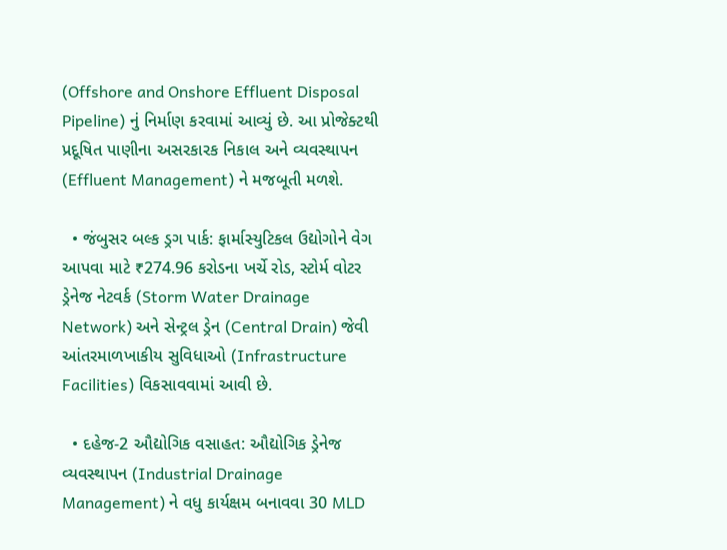(Offshore and Onshore Effluent Disposal Pipeline) નું નિર્માણ કરવામાં આવ્યું છે. આ પ્રોજેક્ટથી પ્રદૂષિત પાણીના અસરકારક નિકાલ અને વ્યવસ્થાપન (Effluent Management) ને મજબૂતી મળશે.

  • જંબુસર બલ્ક ડ્રગ પાર્ક: ફાર્માસ્યુટિકલ ઉદ્યોગોને વેગ આપવા માટે ₹274.96 કરોડના ખર્ચે રોડ, સ્ટોર્મ વોટર ડ્રેનેજ નેટવર્ક (Storm Water Drainage Network) અને સેન્ટ્રલ ડ્રેન (Central Drain) જેવી આંતરમાળખાકીય સુવિધાઓ (Infrastructure Facilities) વિકસાવવામાં આવી છે.

  • દહેજ-2 ઔદ્યોગિક વસાહત: ઔદ્યોગિક ડ્રેનેજ વ્યવસ્થાપન (Industrial Drainage Management) ને વધુ કાર્યક્ષમ બનાવવા 30 MLD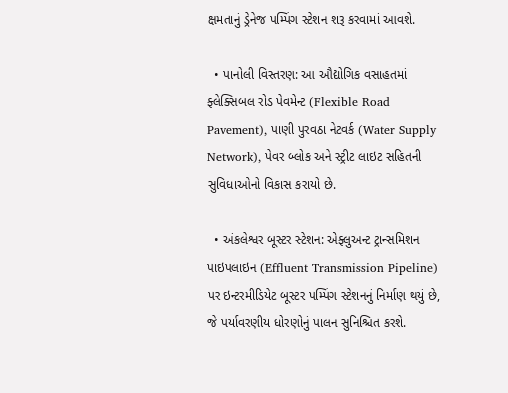ક્ષમતાનું ડ્રેનેજ પમ્પિંગ સ્ટેશન શરૂ કરવામાં આવશે.

  • પાનોલી વિસ્તરણ: આ ઔદ્યોગિક વસાહતમાં ફ્લેક્સિબલ રોડ પેવમેન્ટ (Flexible Road Pavement), પાણી પુરવઠા નેટવર્ક (Water Supply Network), પેવર બ્લોક અને સ્ટ્રીટ લાઇટ સહિતની સુવિધાઓનો વિકાસ કરાયો છે.

  • અંકલેશ્વર બૂસ્ટર સ્ટેશન: એફ્લુઅન્ટ ટ્રાન્સમિશન પાઇપલાઇન (Effluent Transmission Pipeline) પર ઇન્ટરમીડિયેટ બૂસ્ટર પમ્પિંગ સ્ટેશનનું નિર્માણ થયું છે, જે પર્યાવરણીય ધોરણોનું પાલન સુનિશ્ચિત કરશે.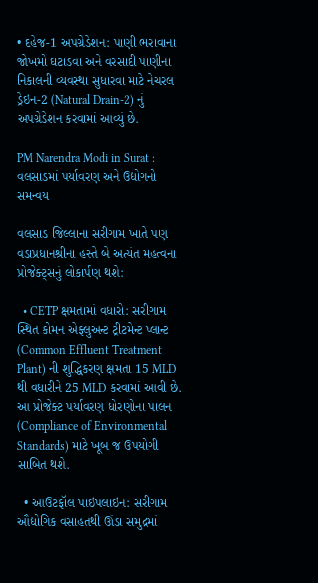• દહેજ-1 અપગ્રેડેશન: પાણી ભરાવાના જોખમો ઘટાડવા અને વરસાદી પાણીના નિકાલની વ્યવસ્થા સુધારવા માટે નેચરલ ડ્રેઇન-2 (Natural Drain-2) નું અપગ્રેડેશન કરવામાં આવ્યું છે.

PM Narendra Modi in Surat : વલસાડમાં પર્યાવરણ અને ઉદ્યોગનો સમન્વય

વલસાડ જિલ્લાના સરીગામ ખાતે પણ વડાપ્રધાનશ્રીના હસ્તે બે અત્યંત મહત્વના પ્રોજેક્ટ્સનું લોકાર્પણ થશે:

  • CETP ક્ષમતામાં વધારો: સરીગામ સ્થિત કોમન એફ્લુઅન્ટ ટ્રીટમેન્ટ પ્લાન્ટ (Common Effluent Treatment Plant) ની શુદ્ધિકરણ ક્ષમતા 15 MLD થી વધારીને 25 MLD કરવામાં આવી છે. આ પ્રોજેક્ટ પર્યાવરણ ધોરણોના પાલન (Compliance of Environmental Standards) માટે ખૂબ જ ઉપયોગી સાબિત થશે.

  • આઉટફૉલ પાઇપલાઇન: સરીગામ ઔદ્યોગિક વસાહતથી ઊંડા સમુદ્રમાં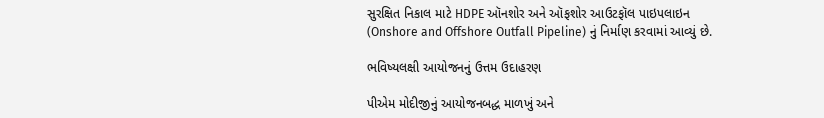સુરક્ષિત નિકાલ માટે HDPE ઑનશોર અને ઑફશોર આઉટફૉલ પાઇપલાઇન (Onshore and Offshore Outfall Pipeline) નું નિર્માણ કરવામાં આવ્યું છે.

ભવિષ્યલક્ષી આયોજનનું ઉત્તમ ઉદાહરણ

પીએમ મોદીજીનું આયોજનબદ્ધ માળખું અને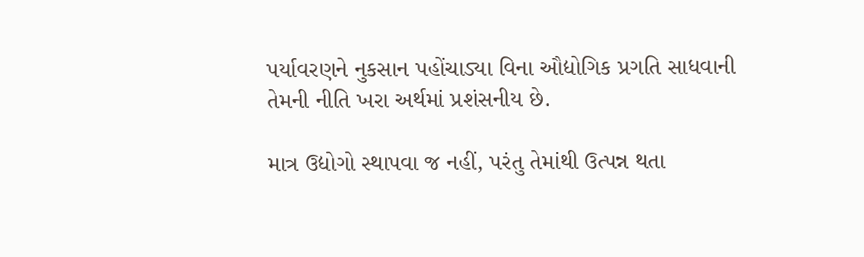પર્યાવરણને નુકસાન પહોંચાડ્યા વિના ઔદ્યોગિક પ્રગતિ સાધવાની તેમની નીતિ ખરા અર્થમાં પ્રશંસનીય છે.

માત્ર ઉદ્યોગો સ્થાપવા જ નહીં, પરંતુ તેમાંથી ઉત્પન્ન થતા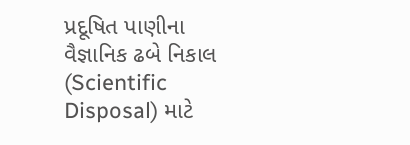પ્રદૂષિત પાણીના વૈજ્ઞાનિક ઢબે નિકાલ (Scientific Disposal) માટે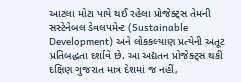આટલા મોટા પાયે થઈ રહેલા પ્રોજેક્ટ્સ તેમની સસ્ટેનેબલ ડેવલપમેન્ટ (Sustainable Development) અને લોકકલ્યાણ પ્રત્યેની અતૂટ પ્રતિબદ્ધતા દર્શાવે છે. આ અદ્યતન પ્રોજેક્ટ્સ થકી દક્ષિણ ગુજરાત માત્ર દેશમાં જ નહીં,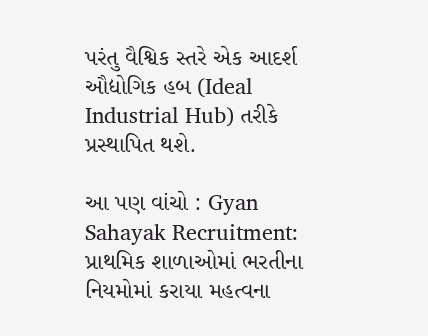પરંતુ વૈશ્વિક સ્તરે એક આદર્શ ઔદ્યોગિક હબ (Ideal Industrial Hub) તરીકે પ્રસ્થાપિત થશે.

આ પણ વાંચો : Gyan Sahayak Recruitment: પ્રાથમિક શાળાઓમાં ભરતીના નિયમોમાં કરાયા મહત્વના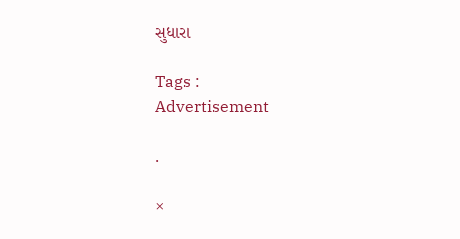સુધારા

Tags :
Advertisement

.

×